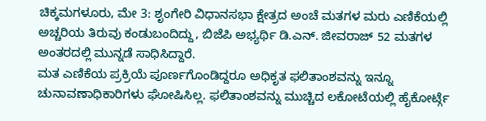ಚಿಕ್ಕಮಗಳೂರು, ಮೇ 3: ಶೃಂಗೇರಿ ವಿಧಾನಸಭಾ ಕ್ಷೇತ್ರದ ಅಂಚೆ ಮತಗಳ ಮರು ಎಣಿಕೆಯಲ್ಲಿ ಅಚ್ಚರಿಯ ತಿರುವು ಕಂಡುಬಂದಿದ್ದು, ಬಿಜೆಪಿ ಅಭ್ಯರ್ಥಿ ಡಿ.ಎನ್. ಜೀವರಾಜ್ 52 ಮತಗಳ ಅಂತರದಲ್ಲಿ ಮುನ್ನಡೆ ಸಾಧಿಸಿದ್ದಾರೆ.
ಮತ ಎಣಿಕೆಯ ಪ್ರಕ್ರಿಯೆ ಪೂರ್ಣಗೊಂಡಿದ್ದರೂ ಅಧಿಕೃತ ಫಲಿತಾಂಶವನ್ನು ಇನ್ನೂ ಚುನಾವಣಾಧಿಕಾರಿಗಳು ಘೋಷಿಸಿಲ್ಲ. ಫಲಿತಾಂಶವನ್ನು ಮುಚ್ಚಿದ ಲಕೋಟೆಯಲ್ಲಿ ಹೈಕೋರ್ಟ್ಗೆ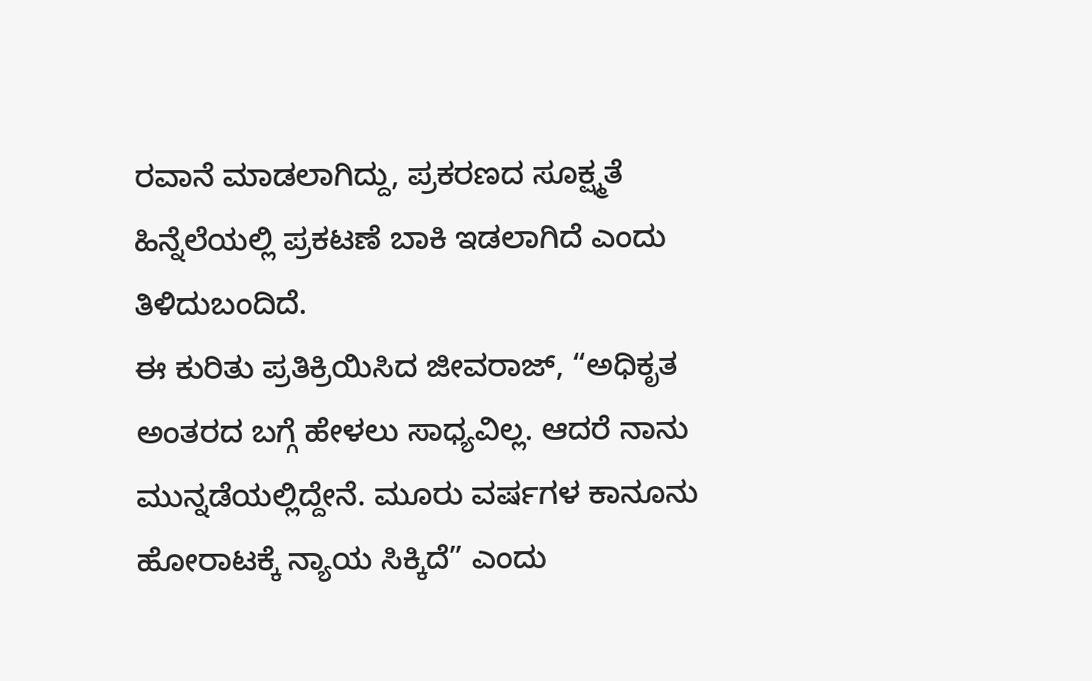ರವಾನೆ ಮಾಡಲಾಗಿದ್ದು, ಪ್ರಕರಣದ ಸೂಕ್ಷ್ಮತೆ ಹಿನ್ನೆಲೆಯಲ್ಲಿ ಪ್ರಕಟಣೆ ಬಾಕಿ ಇಡಲಾಗಿದೆ ಎಂದು ತಿಳಿದುಬಂದಿದೆ.
ಈ ಕುರಿತು ಪ್ರತಿಕ್ರಿಯಿಸಿದ ಜೀವರಾಜ್, “ಅಧಿಕೃತ ಅಂತರದ ಬಗ್ಗೆ ಹೇಳಲು ಸಾಧ್ಯವಿಲ್ಲ. ಆದರೆ ನಾನು ಮುನ್ನಡೆಯಲ್ಲಿದ್ದೇನೆ. ಮೂರು ವರ್ಷಗಳ ಕಾನೂನು ಹೋರಾಟಕ್ಕೆ ನ್ಯಾಯ ಸಿಕ್ಕಿದೆ” ಎಂದು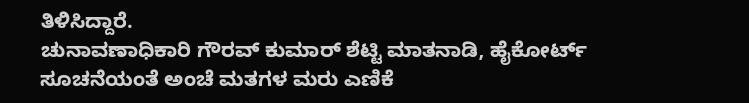ತಿಳಿಸಿದ್ದಾರೆ.
ಚುನಾವಣಾಧಿಕಾರಿ ಗೌರವ್ ಕುಮಾರ್ ಶೆಟ್ಟಿ ಮಾತನಾಡಿ, ಹೈಕೋರ್ಟ್ ಸೂಚನೆಯಂತೆ ಅಂಚೆ ಮತಗಳ ಮರು ಎಣಿಕೆ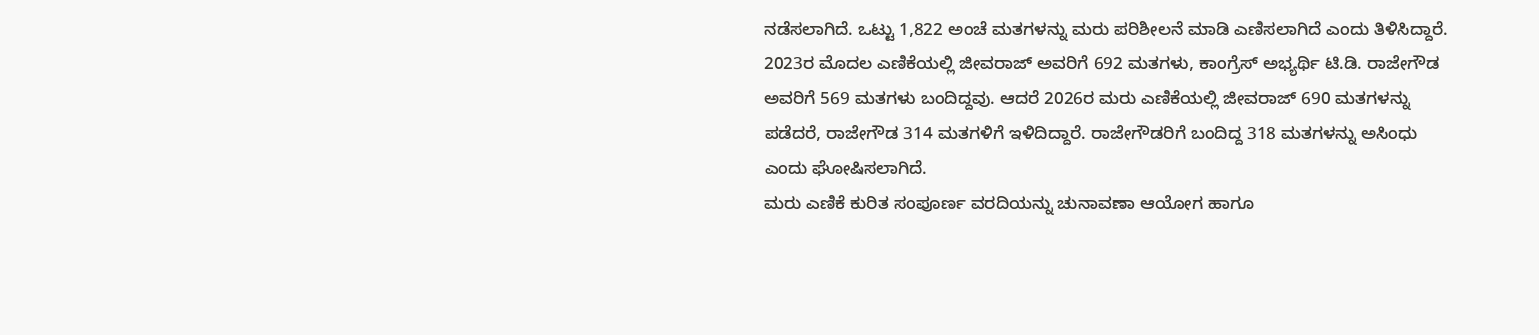ನಡೆಸಲಾಗಿದೆ. ಒಟ್ಟು 1,822 ಅಂಚೆ ಮತಗಳನ್ನು ಮರು ಪರಿಶೀಲನೆ ಮಾಡಿ ಎಣಿಸಲಾಗಿದೆ ಎಂದು ತಿಳಿಸಿದ್ದಾರೆ.
2023ರ ಮೊದಲ ಎಣಿಕೆಯಲ್ಲಿ ಜೀವರಾಜ್ ಅವರಿಗೆ 692 ಮತಗಳು, ಕಾಂಗ್ರೆಸ್ ಅಭ್ಯರ್ಥಿ ಟಿ.ಡಿ. ರಾಜೇಗೌಡ ಅವರಿಗೆ 569 ಮತಗಳು ಬಂದಿದ್ದವು. ಆದರೆ 2026ರ ಮರು ಎಣಿಕೆಯಲ್ಲಿ ಜೀವರಾಜ್ 690 ಮತಗಳನ್ನು ಪಡೆದರೆ, ರಾಜೇಗೌಡ 314 ಮತಗಳಿಗೆ ಇಳಿದಿದ್ದಾರೆ. ರಾಜೇಗೌಡರಿಗೆ ಬಂದಿದ್ದ 318 ಮತಗಳನ್ನು ಅಸಿಂಧು ಎಂದು ಘೋಷಿಸಲಾಗಿದೆ.
ಮರು ಎಣಿಕೆ ಕುರಿತ ಸಂಪೂರ್ಣ ವರದಿಯನ್ನು ಚುನಾವಣಾ ಆಯೋಗ ಹಾಗೂ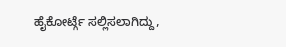ಹೈಕೋರ್ಟ್ಗೆ ಸಲ್ಲಿಸಲಾಗಿದ್ದು,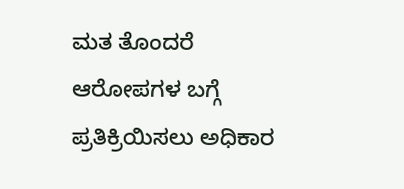ಮತ ತೊಂದರೆ ಆರೋಪಗಳ ಬಗ್ಗೆ ಪ್ರತಿಕ್ರಿಯಿಸಲು ಅಧಿಕಾರ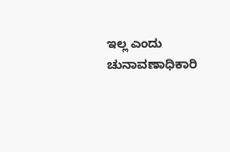ಇಲ್ಲ ಎಂದು ಚುನಾವಣಾಧಿಕಾರಿ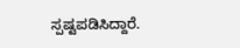ಸ್ಪಷ್ಟಪಡಿಸಿದ್ದಾರೆ.